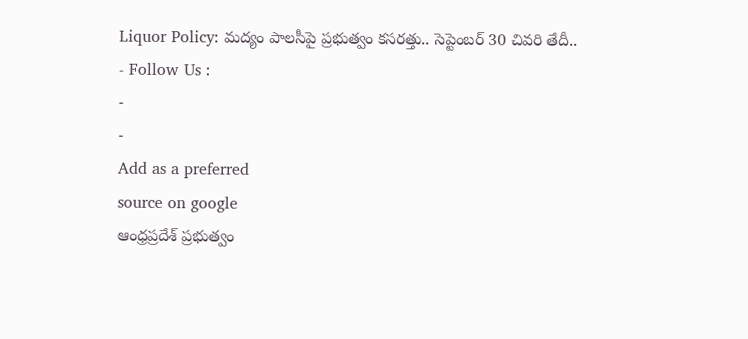Liquor Policy: మద్యం పాలసీపై ప్రభుత్వం కసరత్తు.. సెప్టెంబర్ 30 చివరి తేదీ..
- Follow Us :
-
-
Add as a preferred
source on google
ఆంధ్రప్రదేశ్ ప్రభుత్వం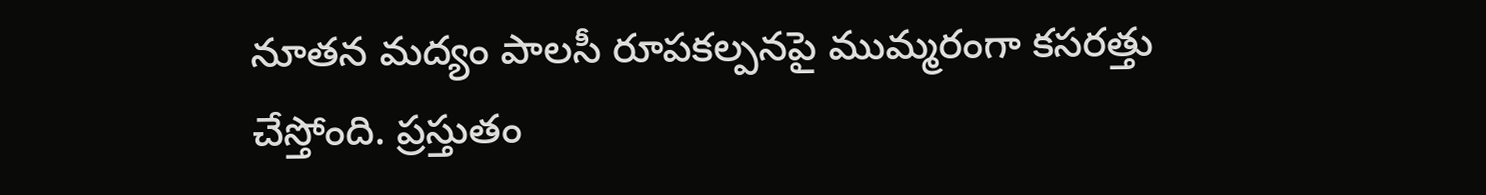నూతన మద్యం పాలసీ రూపకల్పనపై ముమ్మరంగా కసరత్తు చేస్తోంది. ప్రస్తుతం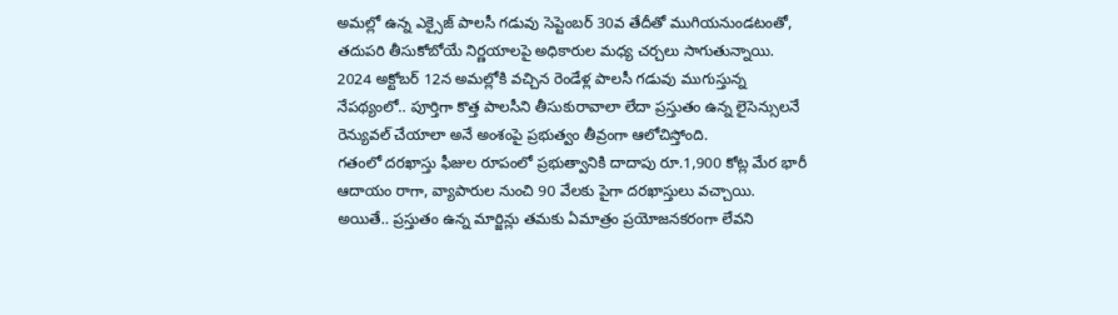అమల్లో ఉన్న ఎక్సైజ్ పాలసీ గడువు సెప్టెంబర్ 30వ తేదీతో ముగియనుండటంతో, తదుపరి తీసుకోబోయే నిర్ణయాలపై అధికారుల మధ్య చర్చలు సాగుతున్నాయి. 2024 అక్టోబర్ 12న అమల్లోకి వచ్చిన రెండేళ్ల పాలసీ గడువు ముగుస్తున్న నేపథ్యంలో.. పూర్తిగా కొత్త పాలసీని తీసుకురావాలా లేదా ప్రస్తుతం ఉన్న లైసెన్సులనే రెన్యువల్ చేయాలా అనే అంశంపై ప్రభుత్వం తీవ్రంగా ఆలోచిస్తోంది.
గతంలో దరఖాస్తు ఫీజుల రూపంలో ప్రభుత్వానికి దాదాపు రూ.1,900 కోట్ల మేర భారీ ఆదాయం రాగా, వ్యాపారుల నుంచి 90 వేలకు పైగా దరఖాస్తులు వచ్చాయి. అయితే.. ప్రస్తుతం ఉన్న మార్జిన్లు తమకు ఏమాత్రం ప్రయోజనకరంగా లేవని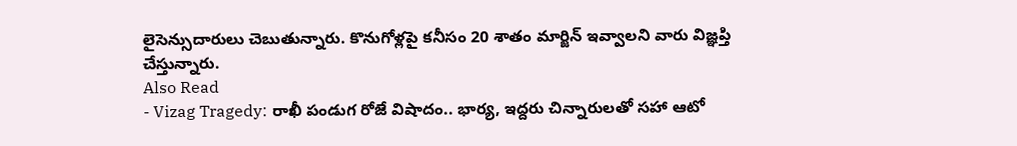లైసెన్సుదారులు చెబుతున్నారు. కొనుగోళ్లపై కనీసం 20 శాతం మార్జిన్ ఇవ్వాలని వారు విజ్ఞప్తి చేస్తున్నారు.
Also Read
- Vizag Tragedy: రాఖీ పండుగ రోజే విషాదం.. భార్య, ఇద్దరు చిన్నారులతో సహా ఆటో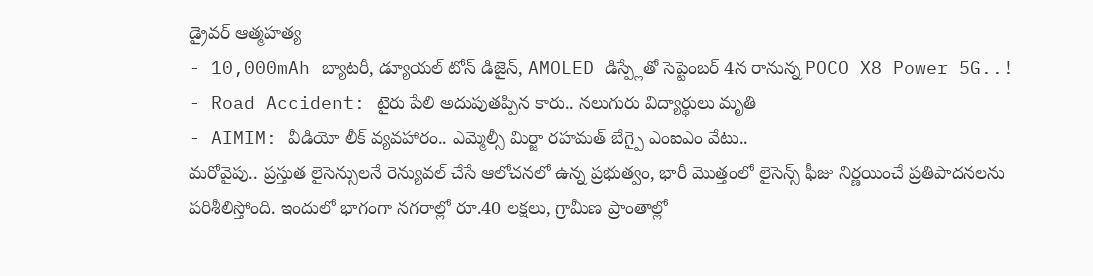డ్రైవర్ ఆత్మహత్య
- 10,000mAh బ్యాటరీ, డ్యూయల్ టోన్ డిజైన్, AMOLED డిస్ప్లేతో సెప్టెంబర్ 4న రానున్న POCO X8 Power 5G..!
- Road Accident: టైరు పేలి అదుపుతప్పిన కారు.. నలుగురు విద్యార్థులు మృతి
- AIMIM: వీడియో లీక్ వ్యవహారం.. ఎమ్మెల్సీ మిర్జా రహమత్ బేగ్పై ఎంఐఎం వేటు..
మరోవైపు.. ప్రస్తుత లైసెన్సులనే రెన్యువల్ చేసే ఆలోచనలో ఉన్న ప్రభుత్వం, భారీ మొత్తంలో లైసెన్స్ ఫీజు నిర్ణయించే ప్రతిపాదనలను పరిశీలిస్తోంది. ఇందులో భాగంగా నగరాల్లో రూ.40 లక్షలు, గ్రామీణ ప్రాంతాల్లో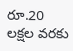రూ.20 లక్షల వరకు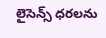లైసెన్స్ ధరలను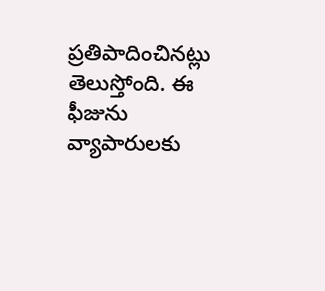ప్రతిపాదించినట్లు తెలుస్తోంది. ఈ ఫీజును వ్యాపారులకు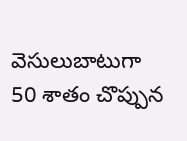వెసులుబాటుగా 50 శాతం చొప్పున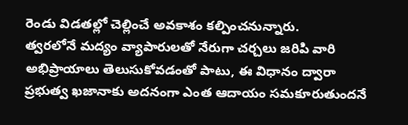రెండు విడతల్లో చెల్లించే అవకాశం కల్పించనున్నారు.
త్వరలోనే మద్యం వ్యాపారులతో నేరుగా చర్చలు జరిపి వారి అభిప్రాయాలు తెలుసుకోవడంతో పాటు, ఈ విధానం ద్వారా ప్రభుత్వ ఖజానాకు అదనంగా ఎంత ఆదాయం సమకూరుతుందనే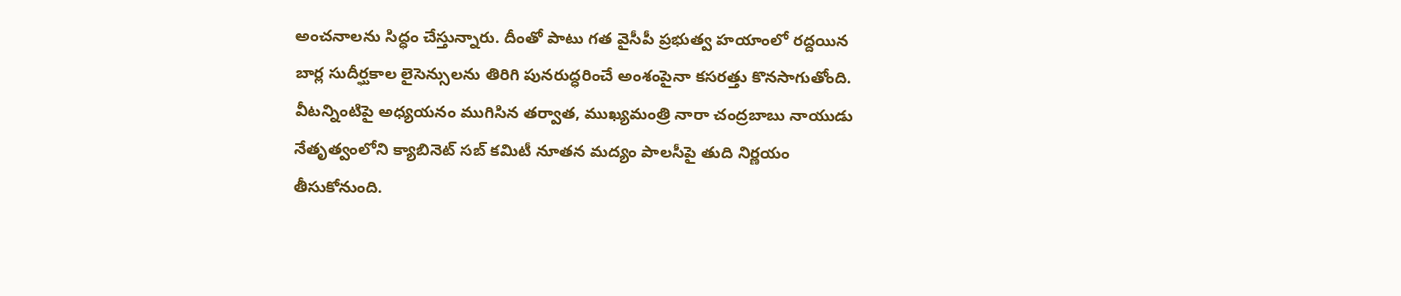అంచనాలను సిద్ధం చేస్తున్నారు. దీంతో పాటు గత వైసీపీ ప్రభుత్వ హయాంలో రద్దయిన బార్ల సుదీర్ఘకాల లైసెన్సులను తిరిగి పునరుద్ధరించే అంశంపైనా కసరత్తు కొనసాగుతోంది. వీటన్నింటిపై అధ్యయనం ముగిసిన తర్వాత, ముఖ్యమంత్రి నారా చంద్రబాబు నాయుడు నేతృత్వంలోని క్యాబినెట్ సబ్ కమిటీ నూతన మద్యం పాలసీపై తుది నిర్ణయం తీసుకోనుంది.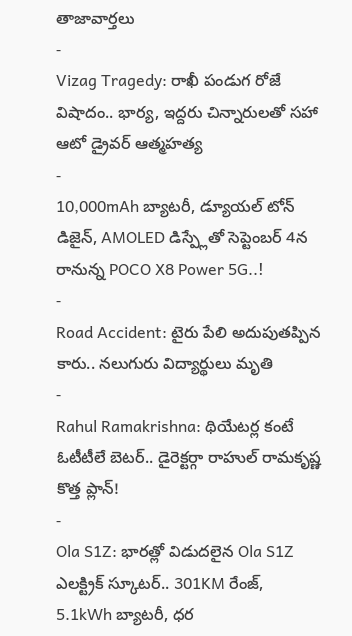తాజావార్తలు
-
Vizag Tragedy: రాఖీ పండుగ రోజే విషాదం.. భార్య, ఇద్దరు చిన్నారులతో సహా ఆటో డ్రైవర్ ఆత్మహత్య
-
10,000mAh బ్యాటరీ, డ్యూయల్ టోన్ డిజైన్, AMOLED డిస్ప్లేతో సెప్టెంబర్ 4న రానున్న POCO X8 Power 5G..!
-
Road Accident: టైరు పేలి అదుపుతప్పిన కారు.. నలుగురు విద్యార్థులు మృతి
-
Rahul Ramakrishna: థియేటర్ల కంటే ఓటీటీలే బెటర్.. డైరెక్టర్గా రాహుల్ రామకృష్ణ కొత్త ప్లాన్!
-
Ola S1Z: భారత్లో విడుదలైన Ola S1Z ఎలక్ట్రిక్ స్కూటర్.. 301KM రేంజ్, 5.1kWh బ్యాటరీ, ధర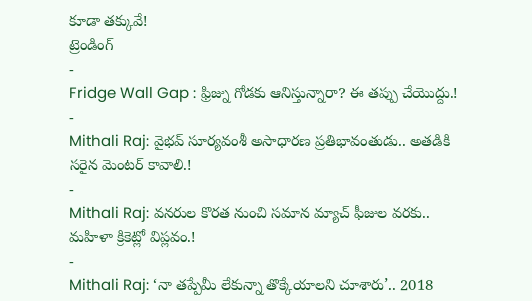కూడా తక్కువే!
ట్రెండింగ్
-
Fridge Wall Gap : ఫ్రిజ్ను గోడకు ఆనిస్తున్నారా? ఈ తప్పు చేయొద్దు.!
-
Mithali Raj: వైభవ్ సూర్యవంశీ అసాధారణ ప్రతిభావంతుడు.. అతడికి సరైన మెంటర్ కావాలి.!
-
Mithali Raj: వనరుల కొరత నుంచి సమాన మ్యాచ్ ఫీజుల వరకు.. మహిళా క్రికెట్లో విప్లవం.!
-
Mithali Raj: ‘నా తప్పేమీ లేకున్నా తొక్కేయాలని చూశారు’.. 2018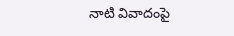నాటి వివాదంపై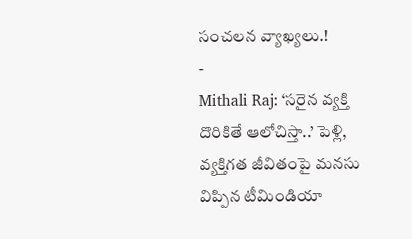సంచలన వ్యాఖ్యలు.!
-
Mithali Raj: ‘సరైన వ్యక్తి దొరికితే ఆలోచిస్తా..’ పెళ్లి, వ్యక్తిగత జీవితంపై మనసు విప్పిన టీమిండియా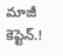మాజీ కెప్టెన్.!